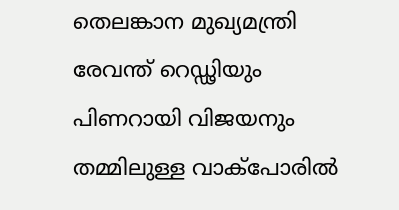തെലങ്കാന മുഖ്യമന്ത്രി രേവന്ത് റെഡ്ഢിയും പിണറായി വിജയനും തമ്മിലുള്ള വാക്പോരിൽ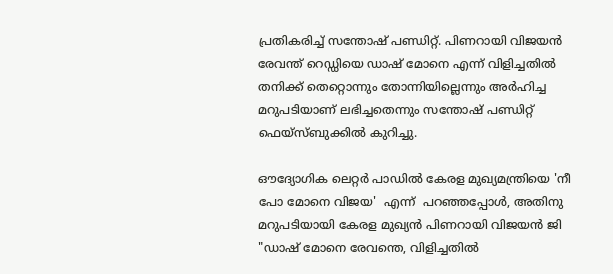പ്രതികരിച്ച് സന്തോഷ് പണ്ഡിറ്റ്. പിണറായി വിജയൻ രേവന്ത് റെഡ്ഡിയെ ഡാഷ് മോനെ എന്ന് വിളിച്ചതിൽ തനിക്ക് തെറ്റൊന്നും തോന്നിയില്ലെന്നും അർഹിച്ച മറുപടിയാണ് ലഭിച്ചതെന്നും സന്തോഷ് പണ്ഡിറ്റ് ഫെയ്‌സ്ബുക്കിൽ കുറിച്ചു.

ഔദ്യോഗിക ലെറ്റർ പാഡിൽ കേരള മുഖ്യമന്ത്രിയെ 'നീ പോ മോനെ വിജയ'  എന്ന്  പറഞ്ഞപ്പോൾ, അതിനു മറുപടിയായി കേരള മുഖ്യൻ പിണറായി വിജയൻ ജി "ഡാഷ് മോനെ രേവന്തെ, വിളിച്ചതിൽ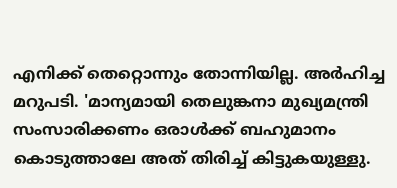എനിക്ക് തെറ്റൊന്നും തോന്നിയില്ല. അർഹിച്ച മറുപടി. 'മാന്യമായി തെലുങ്കനാ മുഖ്യമന്ത്രി സംസാരിക്കണം ഒരാൾക്ക് ബഹുമാനം കൊടുത്താലേ അത് തിരിച്ച് കിട്ടുകയുള്ളു.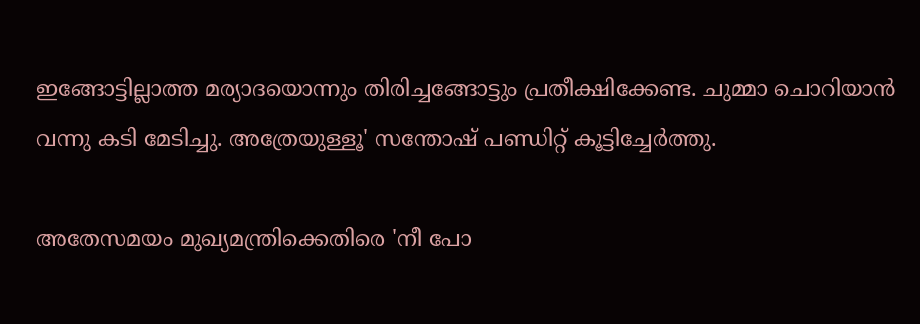ഇങ്ങോട്ടില്ലാത്ത മര്യാദയൊന്നും തിരിച്ചങ്ങോട്ടും പ്രതീക്ഷിക്കേണ്ട. ചുമ്മാ ചൊറിയാൻ വന്നു കടി മേടിച്ചു. അത്രേയുള്ളൂ' സന്തോഷ് പണ്ഡിറ്റ് കൂട്ടിച്ചേർത്തു.

അതേസമയം മുഖ്യമന്ത്രിക്കെതിരെ 'നീ പോ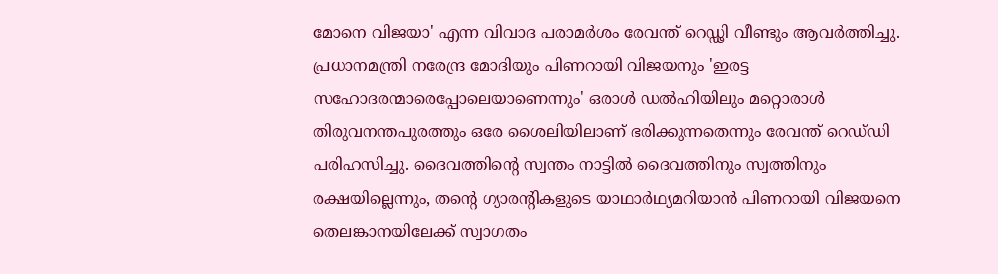മോനെ വിജയാ' എന്ന വിവാദ പരാമർശം രേവന്ത് റെഡ്ഢി വീണ്ടും ആവർത്തിച്ചു. പ്രധാനമന്ത്രി നരേന്ദ്ര മോദിയും പിണറായി വിജയനും 'ഇരട്ട സഹോദരന്മാരെപ്പോലെയാണെന്നും' ഒരാൾ ഡൽഹിയിലും മറ്റൊരാൾ തിരുവനന്തപുരത്തും ഒരേ ശൈലിയിലാണ് ഭരിക്കുന്നതെന്നും രേവന്ത് റെഡ്‌ഡി പരിഹസിച്ചു. ദൈവത്തിൻ്റെ സ്വന്തം നാട്ടിൽ ദൈവത്തിനും സ്വത്തിനും രക്ഷയില്ലെന്നും, തൻ്റെ ഗ്യാരന്റികളുടെ യാഥാർഥ്യമറിയാൻ പിണറായി വിജയനെ തെലങ്കാനയിലേക്ക് സ്വാഗതം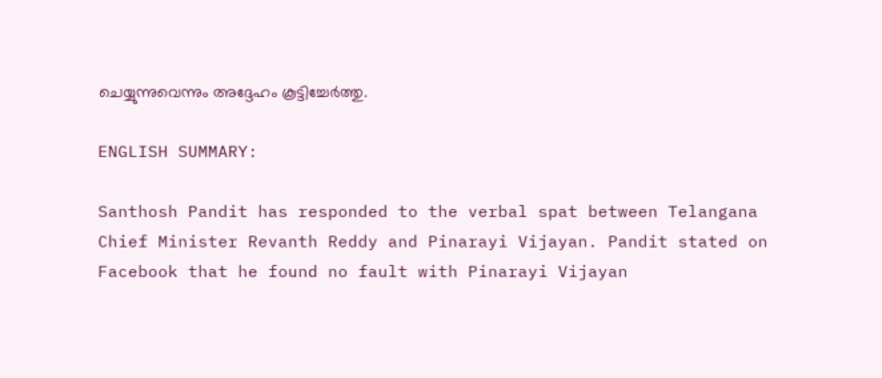ചെയ്യുന്നുവെന്നും അദ്ദേഹം കൂട്ടിച്ചേർത്തു.

ENGLISH SUMMARY:

Santhosh Pandit has responded to the verbal spat between Telangana Chief Minister Revanth Reddy and Pinarayi Vijayan. Pandit stated on Facebook that he found no fault with Pinarayi Vijayan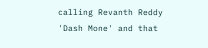calling Revanth Reddy 'Dash Mone' and that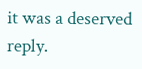it was a deserved reply.